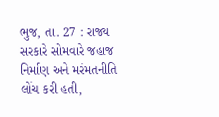ભુજ, તા. 27 : રાજ્ય સરકારે સોમવારે જહાજ
નિર્માણ અને મરંમતનીતિ લોંચ કરી હતી,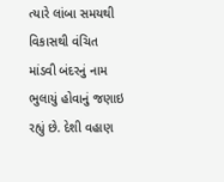ત્યારે લાંબા સમયથી વિકાસથી વંચિત માંડવી બંદરનું નામ ભુલાયું હોવાનું જણાઇ
રહ્યું છે. દેશી વહાણ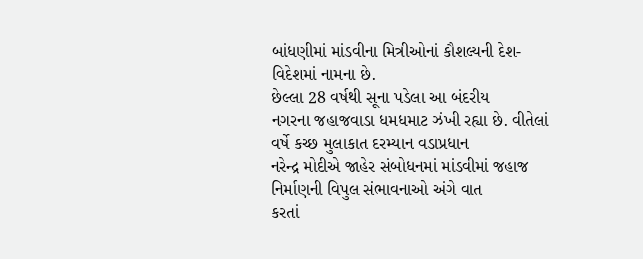બાંધણીમાં માંડવીના મિત્રીઓનાં કૌશલ્યની દેશ-વિદેશમાં નામના છે.
છેલ્લા 28 વર્ષથી સૂના પડેલા આ બંદરીય
નગરના જહાજવાડા ધમધમાટ ઝંખી રહ્યા છે. વીતેલાં વર્ષે કચ્છ મુલાકાત દરમ્યાન વડાપ્રધાન
નરેન્દ્ર મોદીએ જાહેર સંબોધનમાં માંડવીમાં જહાજ નિર્માણની વિપુલ સંભાવનાઓ અંગે વાત
કરતાં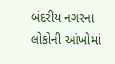બંદરીય નગરના લોકોની આંખોમાં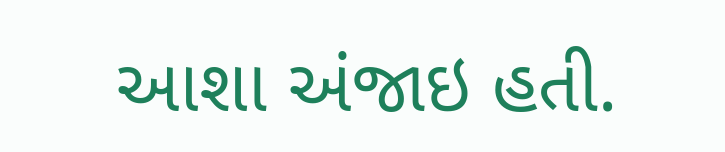આશા અંજાઇ હતી.